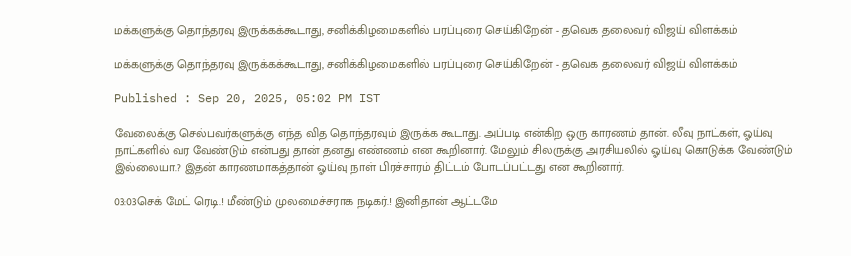மக்களுக்கு தொந்தரவு இருக்கக்கூடாது, சனிக்கிழமைகளில் பரப்புரை செய்கிறேன் - தவெக தலைவர் விஜய் விளக்கம்

மக்களுக்கு தொந்தரவு இருக்கக்கூடாது, சனிக்கிழமைகளில் பரப்புரை செய்கிறேன் - தவெக தலைவர் விஜய் விளக்கம்

Published : Sep 20, 2025, 05:02 PM IST

வேலைக்கு செல்பவர்களுக்கு எந்த வித தொந்தரவும் இருக்க கூடாது. அப்படி என்கிற ஒரு காரணம் தான். லீவு நாட்கள், ஓய்வு நாட்களில் வர வேண்டும் என்பது தான் தனது எண்ணம் என கூறினார். மேலும் சிலருக்கு அரசியலில் ஓய்வு கொடுக்க வேண்டும் இல்லையா.? இதன் காரணமாகத்தான் ஓய்வு நாள் பிரச்சாரம் திட்டம் போடப்பட்டது என கூறினார்.

03:03செக் மேட் ரெடி.! மீண்டும் முலமைச்சராக நடிகர்.! இனிதான் ஆட்டமே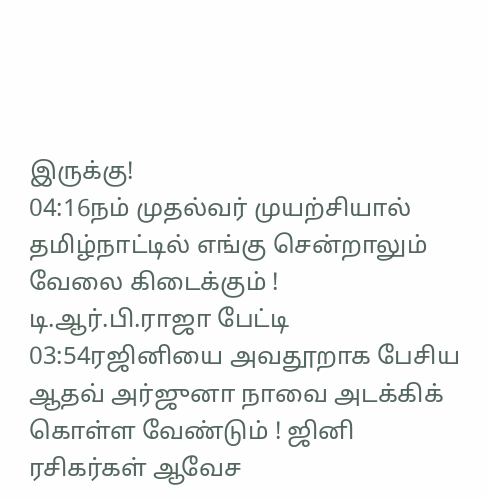இருக்கு!
04:16நம் முதல்வர் முயற்சியால் தமிழ்நாட்டில் எங்கு சென்றாலும் வேலை கிடைக்கும் ! டி.ஆர்.பி.ராஜா பேட்டி
03:54ரஜினியை அவதூறாக பேசிய ஆதவ் அர்ஜுனா நாவை அடக்கிக் கொள்ள வேண்டும் ! ஜினி ரசிகர்கள் ஆவேச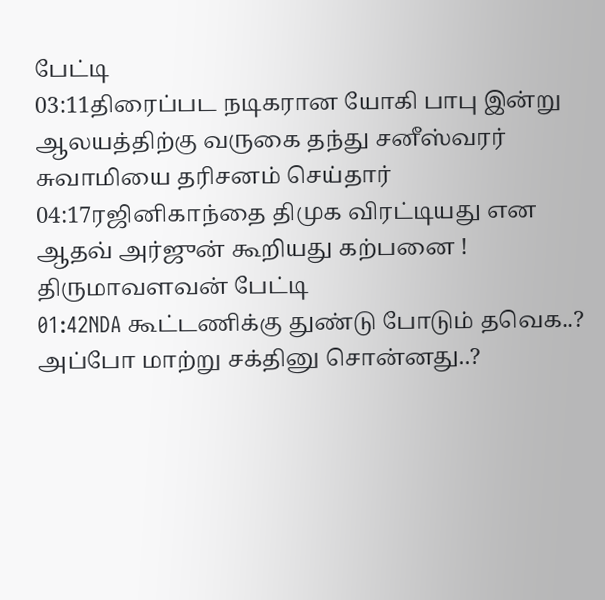பேட்டி
03:11திரைப்பட நடிகரான யோகி பாபு இன்று ஆலயத்திற்கு வருகை தந்து சனீஸ்வரர் சுவாமியை தரிசனம் செய்தார்
04:17ரஜினிகாந்தை திமுக விரட்டியது என ஆதவ் அர்ஜுன் கூறியது கற்பனை ! திருமாவளவன் பேட்டி
01:42NDA கூட்டணிக்கு துண்டு போடும் தவெக..? அப்போ மாற்று சக்தினு சொன்னது..?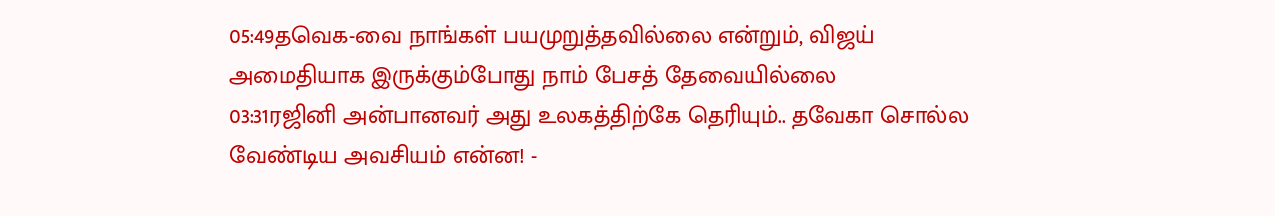05:49தவெக-வை நாங்கள் பயமுறுத்தவில்லை என்றும், விஜய் அமைதியாக இருக்கும்போது நாம் பேசத் தேவையில்லை
03:31ரஜினி அன்பானவர் அது உலகத்திற்கே தெரியும்.. தவேகா சொல்ல வேண்டிய அவசியம் என்ன! -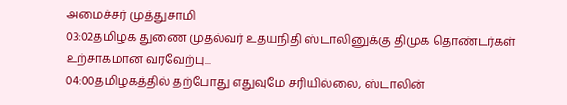அமைச்சர் முத்துசாமி
03:02தமிழக துணை முதல்வர் உதயநிதி ஸ்டாலினுக்கு திமுக தொண்டர்கள் உற்சாகமான வரவேற்பு...
04:00தமிழகத்தில் தற்போது எதுவுமே சரியில்லை, ஸ்டாலின்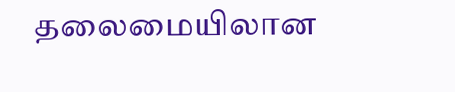தலைமையிலான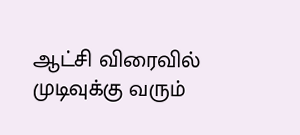ஆட்சி விரைவில் முடிவுக்கு வரும்